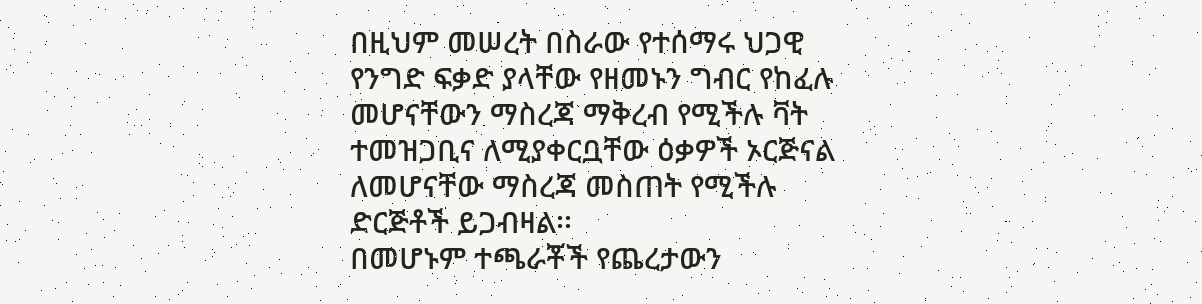በዚህም መሠረት በስራው የተሰማሩ ህጋዊ የንግድ ፍቃድ ያላቸው የዘመኑን ግብር የከፈሉ መሆናቸውን ማስረጃ ማቅረብ የሚችሉ ቫት ተመዝጋቢና ለሚያቀርቧቸው ዕቃዎች ኦርጅናል ለመሆናቸው ማስረጃ መስጠት የሚችሉ ድርጅቶች ይጋብዛል፡፡
በመሆኑም ተጫራቾች የጨረታውን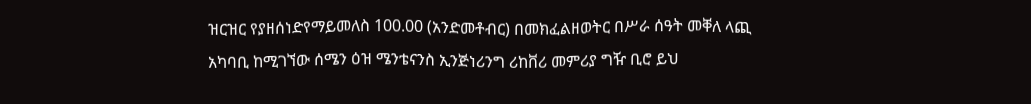ዝርዝር የያዘሰነድየማይመለስ 100.00 (አንድመቶብር) በመክፈልዘወትር በሥራ ሰዓት መቐለ ላጪ አካባቢ ከሚገኘው ሰሜን ዕዝ ሜንቴናንስ ኢንጅነሪንግ ሪከቨሪ መምሪያ ግዥ ቢሮ ይህ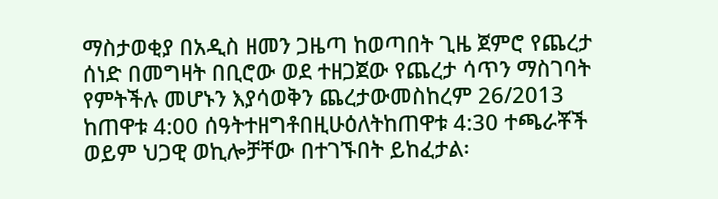ማስታወቂያ በአዲስ ዘመን ጋዜጣ ከወጣበት ጊዜ ጀምሮ የጨረታ ሰነድ በመግዛት በቢሮው ወደ ተዘጋጀው የጨረታ ሳጥን ማስገባት የምትችሉ መሆኑን እያሳወቅን ጨረታውመስከረም 26/2013 ከጠዋቱ 4:00 ሰዓትተዘግቶበዚሁዕለትከጠዋቱ 4:30 ተጫራቾች ወይም ህጋዊ ወኪሎቻቸው በተገኙበት ይከፈታል፡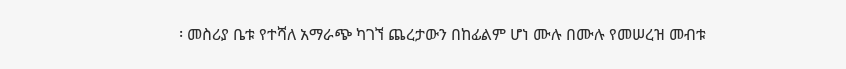፡ መስሪያ ቤቱ የተሻለ አማራጭ ካገኘ ጨረታውን በከፊልም ሆነ ሙሉ በሙሉ የመሠረዝ መብቱ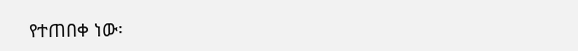የተጠበቀ ነው፡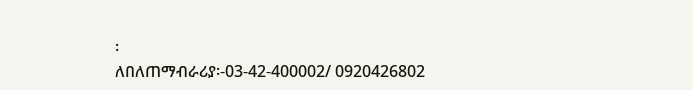፡
ለበለጠማብራሪያ፡-03-42-400002/ 0920426802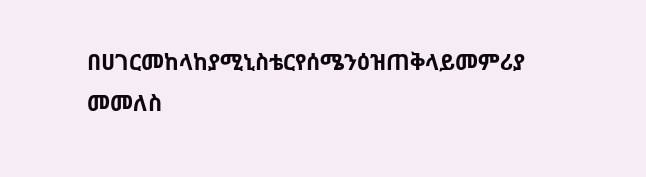በሀገርመከላከያሚኒስቴርየሰሜንዕዝጠቅላይመምሪያ
መመለስ